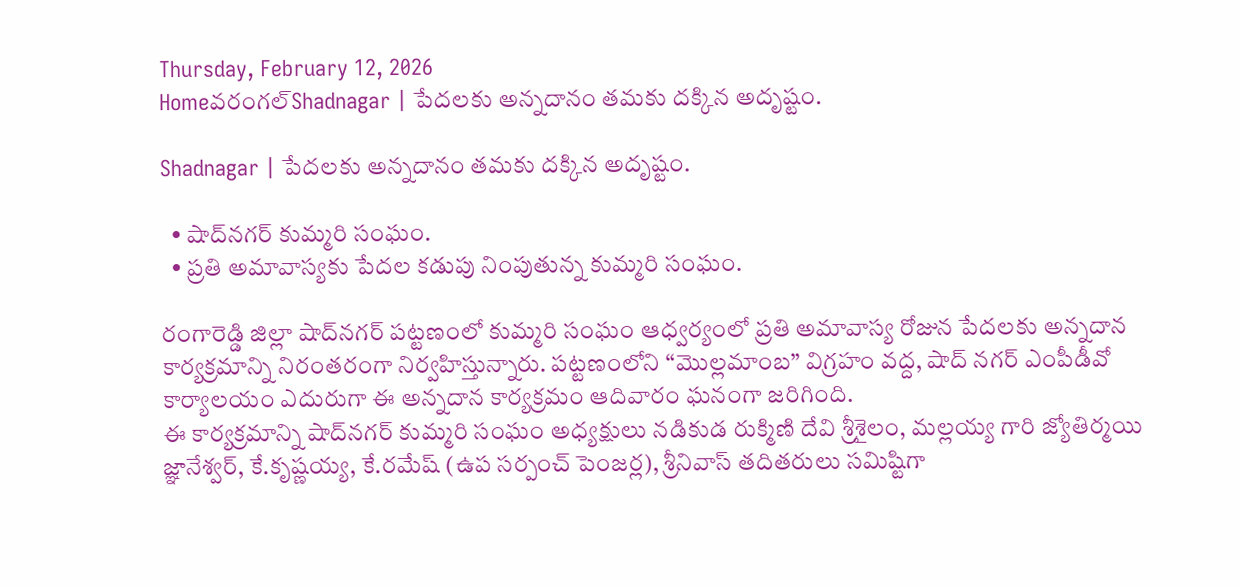Thursday, February 12, 2026
Homeవరంగల్‌Shadnagar | పేదలకు అన్నదానం తమకు దక్కిన అదృష్టం.

Shadnagar | పేదలకు అన్నదానం తమకు దక్కిన అదృష్టం.

  • షాద్‌నగర్ కుమ్మరి సంఘం.
  • ప్రతి అమావాస్యకు పేదల కడుపు నింపుతున్న కుమ్మరి సంఘం.

రంగారెడ్డి జిల్లా షాద్‌నగర్ పట్టణంలో కుమ్మరి సంఘం ఆధ్వర్యంలో ప్రతి అమావాస్య రోజున పేదలకు అన్నదాన కార్యక్రమాన్ని నిరంతరంగా నిర్వహిస్తున్నారు. పట్టణంలోని “మొల్లమాంబ” విగ్రహం వద్ద, షాద్ నగర్ ఎంపీడీవో కార్యాలయం ఎదురుగా ఈ అన్నదాన కార్యక్రమం ఆదివారం ఘనంగా జరిగింది.
ఈ కార్యక్రమాన్ని షాద్‌నగర్ కుమ్మరి సంఘం అధ్యక్షులు నడికుడ రుక్మిణి దేవి శ్రీశైలం, మల్లయ్య గారి జ్యోతిర్మయి జ్ఞానేశ్వర్, కే.కృష్ణయ్య, కే.రమేష్ (ఉప సర్పంచ్ పెంజర్ల), శ్రీనివాస్ తదితరులు సమిష్టిగా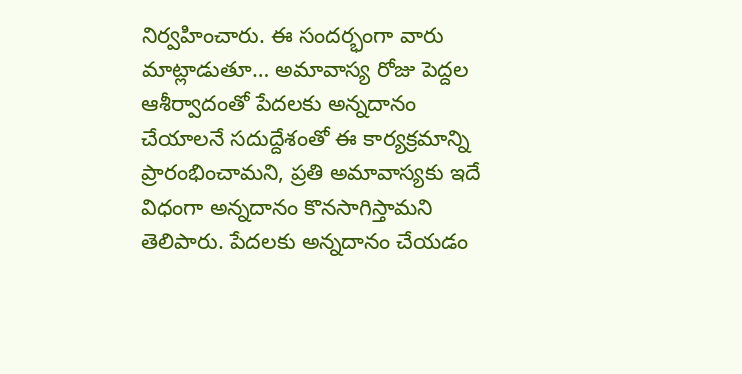నిర్వహించారు. ఈ సందర్భంగా వారు మాట్లాడుతూ… అమావాస్య రోజు పెద్దల ఆశీర్వాదంతో పేదలకు అన్నదానం చేయాలనే సదుద్దేశంతో ఈ కార్యక్రమాన్ని ప్రారంభించామని, ప్రతి అమావాస్యకు ఇదే విధంగా అన్నదానం కొనసాగిస్తామని తెలిపారు. పేదలకు అన్నదానం చేయడం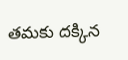తమకు దక్కిన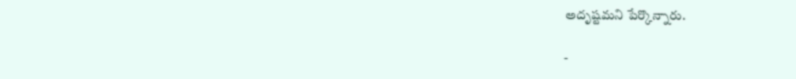అదృష్టమని పేర్కొన్నారు.

-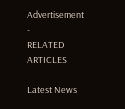Advertisement -
RELATED ARTICLES

Latest News